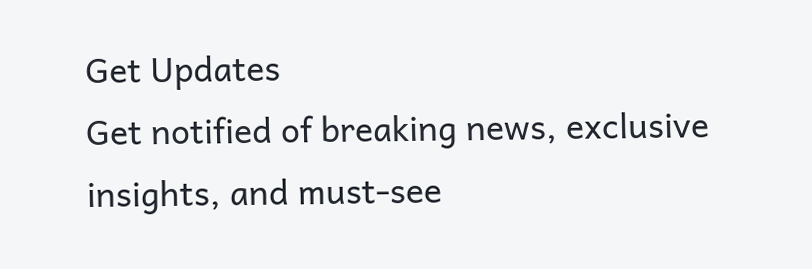Get Updates
Get notified of breaking news, exclusive insights, and must-see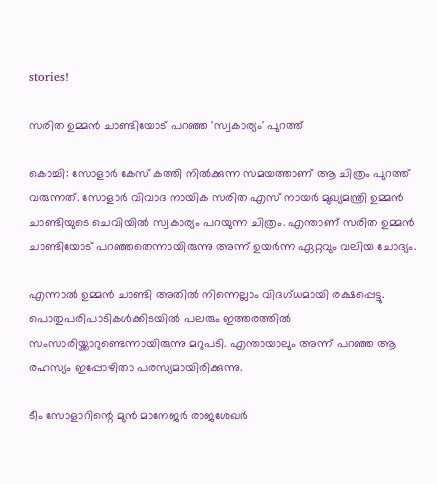stories!

സരിത ഉമ്മന്‍ ചാണ്ടിയോട് പറഞ്ഞ 'സ്വകാര്യം' പുറത്ത്

കൊച്ചി: സോളാര്‍ കേസ് കത്തി നില്‍ക്കുന്ന സമയത്താണ് ആ ചിത്രം പുറത്ത് വരുന്നത്. സോളാര്‍ വിവാദ നായിക സരിത എസ് നായര്‍ മുഖ്യമന്ത്രി ഉമ്മന്‍ ചാണ്ടിയുടെ ചെവിയില്‍ സ്വകാര്യം പറയുന്ന ചിത്രം. എന്താണ് സരിത ഉമ്മന്‍ ചാണ്ടിയോട് പറഞ്ഞതെന്നായിരുന്നു അന്ന് ഉയര്‍ന്ന ഏറ്റവും വലിയ ചോദ്യം.

എന്നാല്‍ ഉമ്മന്‍ ചാണ്ടി അതില്‍ നിന്നെല്ലാം വിദഗ്ധമായി രക്ഷപ്പെട്ടു. പൊതുപരിപാടികള്‍ക്കിടയില്‍ പലരും ഇത്തരത്തില്‍ സംസാരിയ്ക്കാറുണ്ടെന്നായിരുന്നു മറുപടി. എന്തായാലും അന്ന് പറഞ്ഞ ആ രഹസ്യം ഇപ്പോഴിതാ പരസ്യമായിരിക്കുന്നു.

ടീം സോളാറിന്റെ മുന്‍ മാനേജര്‍ രാജശേഖര്‍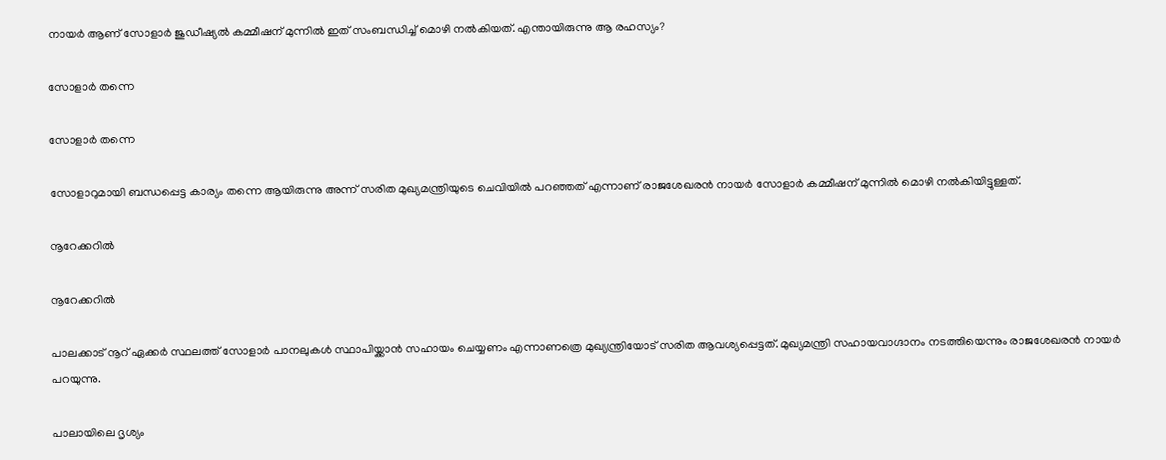നായര്‍ ആണ് സോളാര്‍ ജുഡീഷ്യല്‍ കമ്മീഷന് മുന്നില്‍ ഇത് സംബന്ധിച്ച് മൊഴി നല്‍കിയത്. എന്തായിരുന്നു ആ രഹസ്യം?

സോളാര്‍ തന്നെ

സോളാര്‍ തന്നെ

സോളാറുമായി ബന്ധപ്പെട്ട കാര്യം തന്നെ ആയിരുന്നു അന്ന് സരിത മുഖ്യമന്ത്രിയുടെ ചെവിയില്‍ പറഞ്ഞത് എന്നാണ് രാജശേഖരന്‍ നായര്‍ സോളാര്‍ കമ്മീഷന് മുന്നില്‍ മൊഴി നല്‍കിയിട്ടുള്ളത്.

നൂറേക്കറില്‍

നൂറേക്കറില്‍

പാലക്കാട് നൂറ് ഏക്കര്‍ സ്ഥലത്ത് സോളാര്‍ പാനലുകള്‍ സ്ഥാപിയ്ക്കാന്‍ സഹായം ചെയ്യണം എന്നാണത്രെ മുഖ്യന്ത്രിയോട് സരിത ആവശ്യപ്പെട്ടത്. മുഖ്യമന്ത്രി സഹായവാഗ്ദാനം നടത്തിയെന്നും രാജശേഖരന്‍ നായര്‍ പറയുന്നു.

പാലായിലെ ദൃശ്യം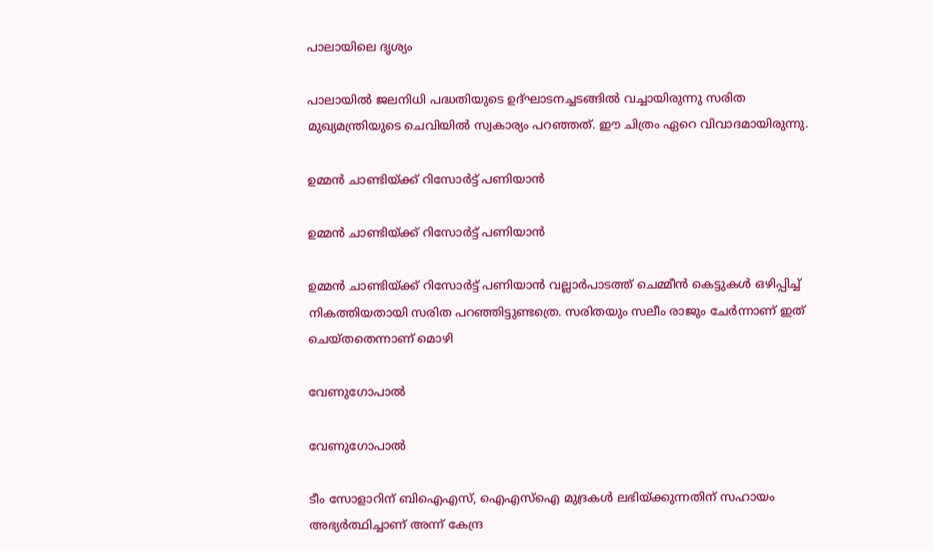പാലായിലെ ദൃശ്യം

പാലായില്‍ ജലനിധി പദ്ധതിയുടെ ഉദ്ഘാടനച്ചടങ്ങില്‍ വച്ചായിരുന്നു സരിത മുഖ്യമന്ത്രിയുടെ ചെവിയില്‍ സ്വകാര്യം പറഞ്ഞത്. ഈ ചിത്രം ഏറെ വിവാദമായിരുന്നു.

ഉമ്മന്‍ ചാണ്ടിയ്ക്ക് റിസോര്‍ട്ട് പണിയാന്‍

ഉമ്മന്‍ ചാണ്ടിയ്ക്ക് റിസോര്‍ട്ട് പണിയാന്‍

ഉമ്മന്‍ ചാണ്ടിയ്ക്ക് റിസോര്‍ട്ട് പണിയാന്‍ വല്ലാര്‍പാടത്ത് ചെമ്മീന്‍ കെട്ടുകള്‍ ഒഴിപ്പിച്ച് നികത്തിയതായി സരിത പറഞ്ഞിട്ടുണ്ടത്രെ. സരിതയും സലീം രാജും ചേര്‍ന്നാണ് ഇത് ചെയ്തതെന്നാണ് മൊഴി

വേണുഗോപാല്‍

വേണുഗോപാല്‍

ടീം സോളാറിന് ബിഐഎസ്, ഐഎസ്‌ഐ മുദ്രകള്‍ ലഭിയ്ക്കുന്നതിന് സഹായം അഭ്യര്‍ത്ഥിച്ചാണ് അന്ന് കേന്ദ്ര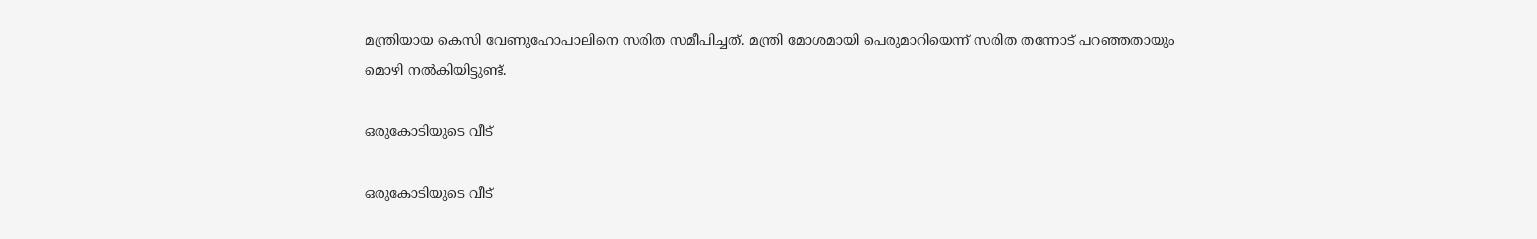മന്ത്രിയായ കെസി വേണുഹോപാലിനെ സരിത സമീപിച്ചത്. മന്ത്രി മോശമായി പെരുമാറിയെന്ന് സരിത തന്നോട് പറഞ്ഞതായും മൊഴി നല്‍കിയിട്ടുണ്ട്.

ഒരുകോടിയുടെ വീട്

ഒരുകോടിയുടെ വീട്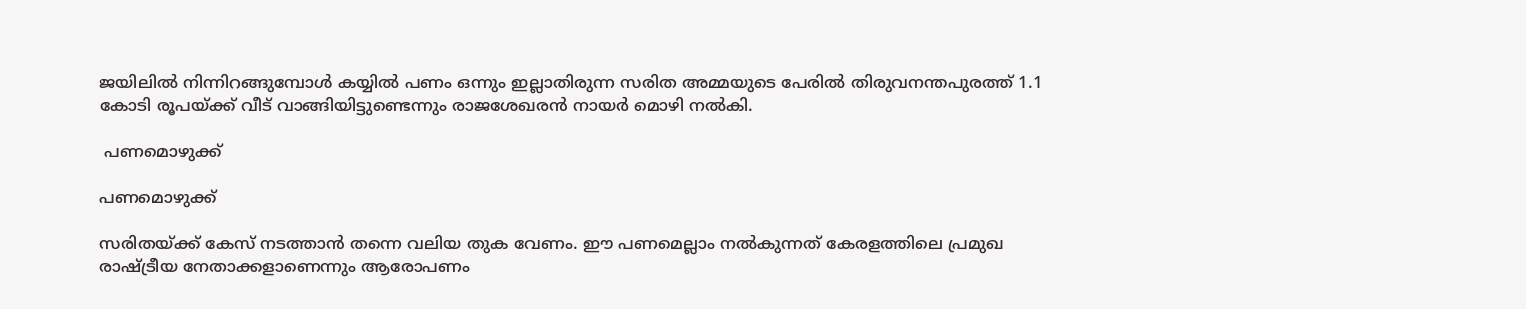ജയിലില്‍ നിന്നിറങ്ങുമ്പോള്‍ കയ്യില്‍ പണം ഒന്നും ഇല്ലാതിരുന്ന സരിത അമ്മയുടെ പേരില്‍ തിരുവനന്തപുരത്ത് 1.1 കോടി രൂപയ്ക്ക് വീട് വാങ്ങിയിട്ടുണ്ടെന്നും രാജശേഖരന്‍ നായര്‍ മൊഴി നല്‍കി.

 പണമൊഴുക്ക്

പണമൊഴുക്ക്

സരിതയ്ക്ക് കേസ് നടത്താന്‍ തന്നെ വലിയ തുക വേണം. ഈ പണമെല്ലാം നല്‍കുന്നത് കേരളത്തിലെ പ്രമുഖ രാഷ്ട്രീയ നേതാക്കളാണെന്നും ആരോപണം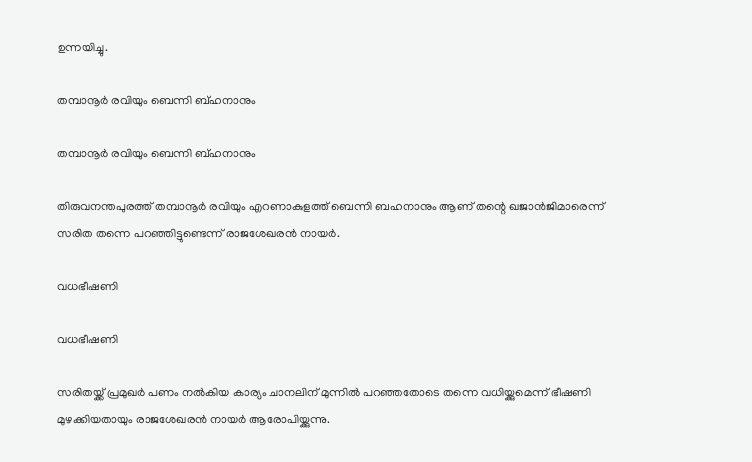ഉന്നയിച്ചു.

തമ്പാനൂര്‍ രവിയും ബെന്നി ബ്ഹനാനും

തമ്പാനൂര്‍ രവിയും ബെന്നി ബ്ഹനാനും

തിരുവനന്തപുരത്ത് തമ്പാനൂര്‍ രവിയും എറണാകുളത്ത് ബെന്നി ബഹനാനും ആണ് തന്റെ ഖജാന്‍ജിമാരെന്ന് സരിത തന്നെ പറഞ്ഞിട്ടുണ്ടെന്ന് രാജശേഖരന്‍ നായര്‍.

വധഭീഷണി

വധഭീഷണി

സരിതയ്ക്ക് പ്രമുഖര്‍ പണം നല്‍കിയ കാര്യം ചാനലിന് മുന്നില്‍ പറഞ്ഞതോടെ തന്നെ വധിയ്ക്കുമെന്ന് ഭീഷണി മുഴക്കിയതായും രാജശേഖരന്‍ നായര്‍ ആരോപിയ്ക്കുന്നു.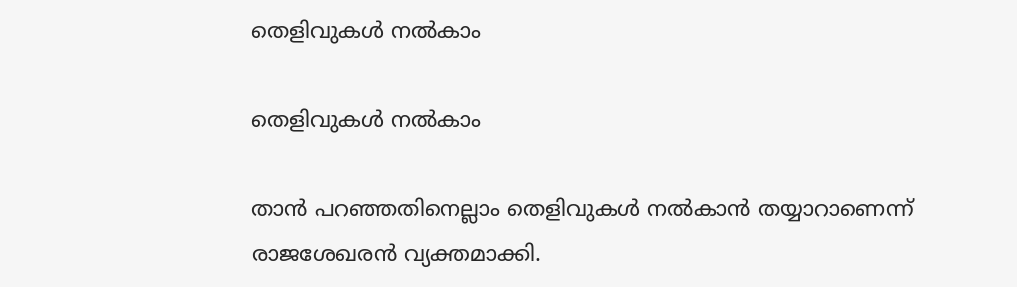തെളിവുകള്‍ നല്‍കാം

തെളിവുകള്‍ നല്‍കാം

താന്‍ പറഞ്ഞതിനെല്ലാം തെളിവുകള്‍ നല്‍കാന്‍ തയ്യാറാണെന്ന് രാജശേഖരന്‍ വ്യക്തമാക്കി.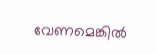വേണമെങ്കില്‍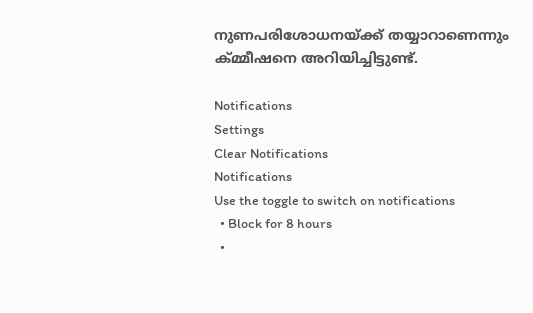നുണപരിശോധനയ്ക്ക് തയ്യാറാണെന്നും ക്മ്മീഷനെ അറിയിച്ചിട്ടുണ്ട്.

Notifications
Settings
Clear Notifications
Notifications
Use the toggle to switch on notifications
  • Block for 8 hours
  •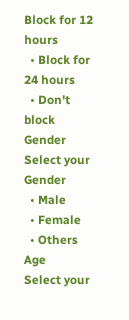Block for 12 hours
  • Block for 24 hours
  • Don't block
Gender
Select your Gender
  • Male
  • Female
  • Others
Age
Select your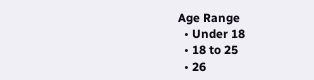Age Range
  • Under 18
  • 18 to 25
  • 26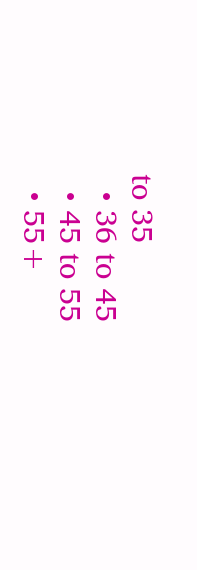to 35
  • 36 to 45
  • 45 to 55
  • 55+